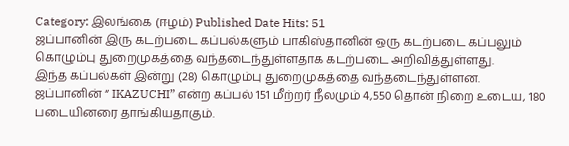Category: இலங்கை (ஈழம்) Published Date Hits: 51
ஜப்பானின் இரு கடற்படை கப்பல்களும் பாகிஸ்தானின் ஒரு கடற்படை கப்பலும் கொழும்பு துறைமுகத்தை வந்தடைந்துள்ளதாக கடற்படை அறிவித்துள்ளது.
இந்த கப்பல்கள் இன்று (28) கொழும்பு துறைமுகத்தை வந்தடைந்துள்ளன.
ஜப்பானின் “ IKAZUCHI” என்ற கப்பல் 151 மீற்றர் நீலமும் 4,550 தொன் நிறை உடைய, 180 படையினரை தாங்கியதாகும்.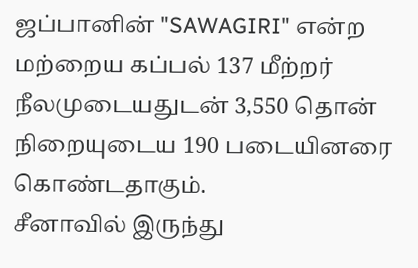ஜப்பானின் "SAWAGIRI" என்ற மற்றைய கப்பல் 137 மீற்றர் நீலமுடையதுடன் 3,550 தொன் நிறையுடைய 190 படையினரை கொண்டதாகும்.
சீனாவில் இருந்து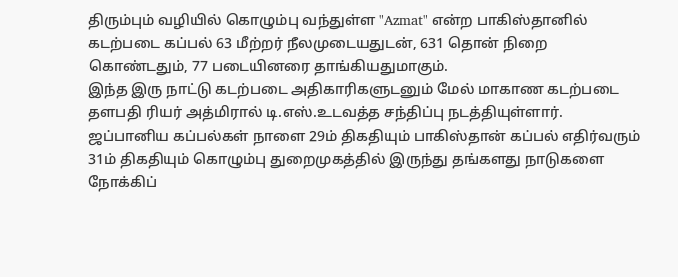திரும்பும் வழியில் கொழும்பு வந்துள்ள "Azmat" என்ற பாகிஸ்தானில் கடற்படை கப்பல் 63 மீற்றர் நீலமுடையதுடன், 631 தொன் நிறை கொண்டதும், 77 படையினரை தாங்கியதுமாகும்.
இந்த இரு நாட்டு கடற்படை அதிகாரிகளுடனும் மேல் மாகாண கடற்படை தளபதி ரியர் அத்மிரால் டி.எஸ்.உடவத்த சந்திப்பு நடத்தியுள்ளார்.
ஜப்பானிய கப்பல்கள் நாளை 29ம் திகதியும் பாகிஸ்தான் கப்பல் எதிர்வரும் 31ம் திகதியும் கொழும்பு துறைமுகத்தில் இருந்து தங்களது நாடுகளை நோக்கிப்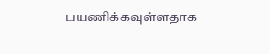பயணிக்கவுள்ளதாக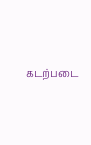கடற்படை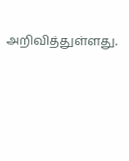அறிவித்துள்ளது.